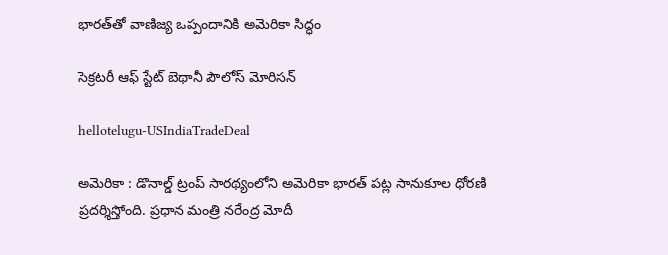భారత్‌తో వాణిజ్య ఒప్పందానికి అమెరికా సిద్ధం

సెక్రటరీ ఆఫ్ స్టేట్ బెథానీ పౌలోస్ మోరిసన్

hellotelugu-USIndiaTradeDeal

అమెరికా : డొనాల్డ్ ట్రంప్ సార‌థ్యంలోని అమెరికా భార‌త్ ప‌ట్ల సానుకూల ధోర‌ణి ప్ర‌ద‌ర్శిస్తోంది. ప్ర‌ధాన మంత్రి న‌రేంద్ర మోదీ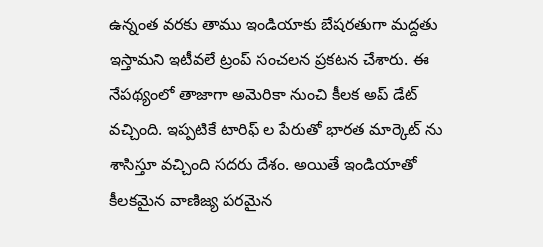ఉన్నంత వ‌ర‌కు తాము ఇండియాకు బేష‌ర‌తుగా మ‌ద్ద‌తు ఇస్తామ‌ని ఇటీవ‌లే ట్రంప్ సంచ‌ల‌న ప్ర‌క‌ట‌న చేశారు. ఈ నేప‌థ్యంలో తాజాగా అమెరికా నుంచి కీల‌క అప్ డేట్ వ‌చ్చింది. ఇప్ప‌టికే టారిఫ్ ల పేరుతో భార‌త మార్కెట్ ను శాసిస్తూ వ‌చ్చింది స‌ద‌రు దేశం. అయితే ఇండియాతో కీల‌క‌మైన వాణిజ్య ప‌ర‌మైన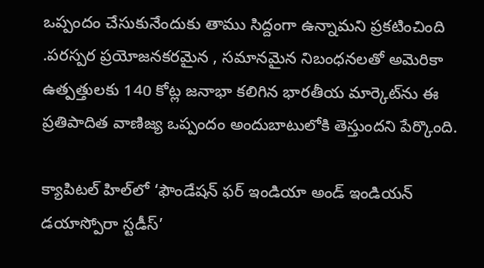ఒప్పందం చేసుకునేందుకు తాము సిద్దంగా ఉన్నామ‌ని ప్ర‌క‌టించింది .పరస్పర ప్రయోజనకరమైన , సమానమైన నిబంధనలతో అమెరికా ఉత్పత్తులకు 140 కోట్ల జనాభా కలిగిన భారతీయ మార్కెట్‌ను ఈ ప్రతిపాదిత వాణిజ్య ఒప్పందం అందుబాటులోకి తెస్తుందని పేర్కొంది.

క్యాపిటల్ హిల్‌లో ‘ఫౌండేషన్ ఫర్ ఇండియా అండ్ ఇండియన్ డయాస్పోరా స్టడీస్’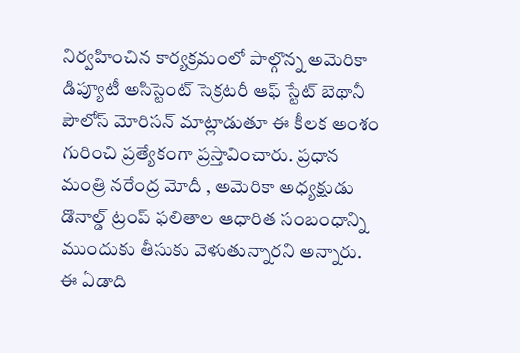నిర్వహించిన కార్యక్రమంలో పాల్గొన్న అమెరికా డిప్యూటీ అసిస్టెంట్ సెక్రటరీ ఆఫ్ స్టేట్ బెథానీ పౌలోస్ మోరిసన్ మాట్లాడుతూ ఈ కీల‌క అంశం గురించి ప్ర‌త్యేకంగా ప్ర‌స్తావించారు. ప్రధాన మంత్రి నరేంద్ర మోదీ , అమెరికా అధ్యక్షుడు డొనాల్డ్ ట్రంప్ ఫలితాల ఆధారిత సంబంధాన్ని ముందుకు తీసుకు వెళుతున్నారని అన్నారు. ఈ ఏడాది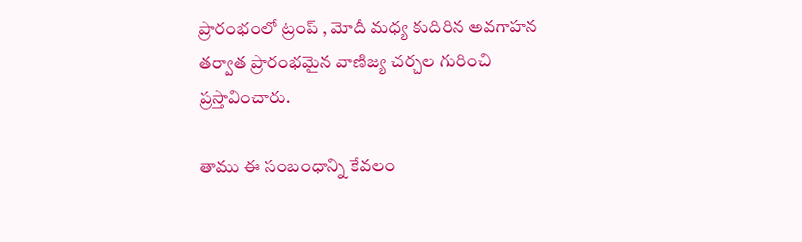ప్రారంభంలో ట్రంప్ , మోదీ మధ్య కుదిరిన అవగాహన తర్వాత ప్రారంభమైన వాణిజ్య చర్చల గురించి ప్రస్తావించారు.

తాము ఈ సంబంధాన్ని కేవలం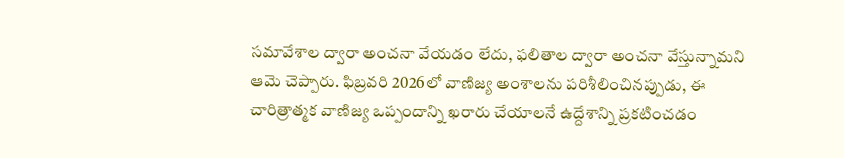సమావేశాల ద్వారా అంచనా వేయడం లేదు, ఫలితాల ద్వారా అంచనా వేస్తున్నామని ఆమె చెప్పారు. ఫిబ్రవరి 2026లో వాణిజ్య అంశాలను పరిశీలించినప్పుడు, ఈ చారిత్రాత్మక వాణిజ్య ఒప్పందాన్ని ఖరారు చేయాలనే ఉద్దేశాన్ని ప్ర‌క‌టించ‌డం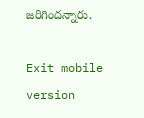జ‌రిగింద‌న్నారు.

Exit mobile version